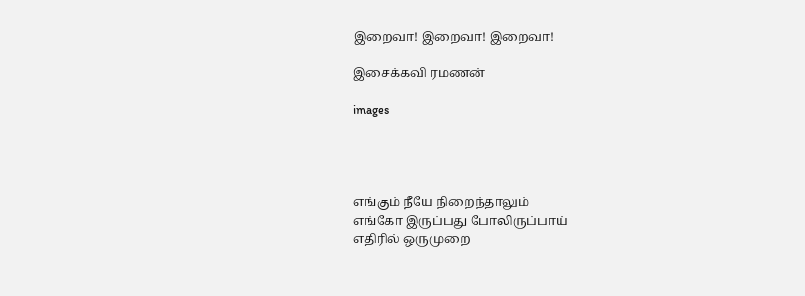இறைவா! இறைவா! இறைவா!

இசைக்கவி ரமணன்

images




எங்கும் நீயே நிறைந்தாலும்
எங்கோ இருப்பது போலிருப்பாய்
எதிரில் ஒருமுறை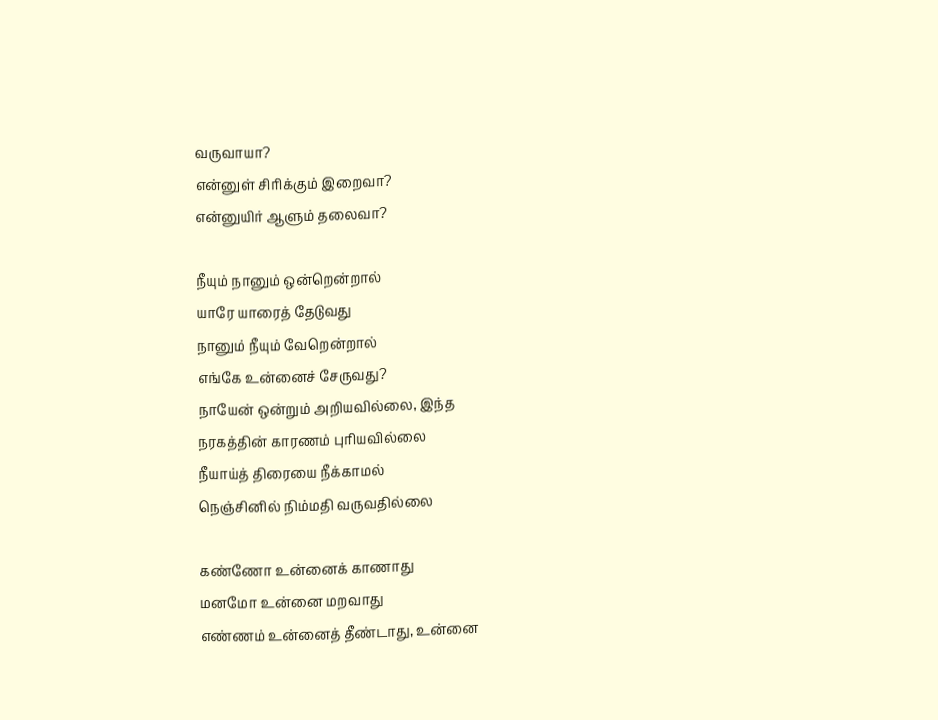வருவாயா?
என்னுள் சிரிக்கும் இறைவா?
என்னுயிர் ஆளும் தலைவா?

நீயும் நானும் ஒன்றென்றால்
யாரே யாரைத் தேடுவது
நானும் நீயும் வேறென்றால்
எங்கே உன்னைச் சேருவது?
நாயேன் ஒன்றும் அறியவில்லை, இந்த
நரகத்தின் காரணம் புரியவில்லை
நீயாய்த் திரையை நீக்காமல்
நெஞ்சினில் நிம்மதி வருவதில்லை

கண்ணோ உன்னைக் காணாது
மனமோ உன்னை மறவாது
எண்ணம் உன்னைத் தீண்டாது, உன்னை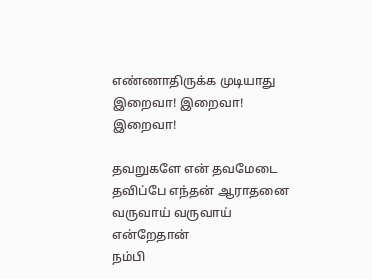எண்ணாதிருக்க முடியாது
இறைவா! இறைவா! இறைவா!

தவறுகளே என் தவமேடை
தவிப்பே எந்தன் ஆராதனை
வருவாய் வருவாய் என்றேதான்
நம்பி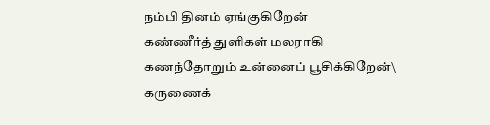நம்பி தினம் ஏங்குகிறேன்
கண்ணீர்த் துளிகள் மலராகி
கணந்தோறும் உன்னைப் பூசிக்கிறேன்\
கருணைக்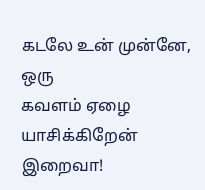கடலே உன் முன்னே, ஒரு
கவளம் ஏழை யாசிக்கிறேன்
இறைவா!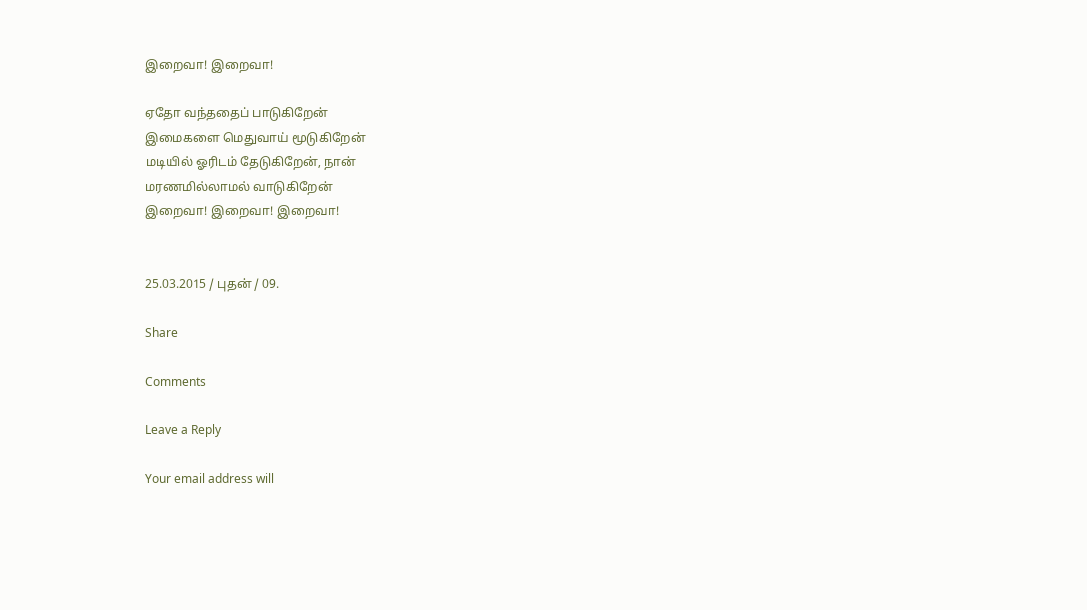இறைவா! இறைவா!

ஏதோ வந்ததைப் பாடுகிறேன்
இமைகளை மெதுவாய் மூடுகிறேன்
மடியில் ஓரிடம் தேடுகிறேன், நான்
மரணமில்லாமல் வாடுகிறேன்
இறைவா! இறைவா! இறைவா!


25.03.2015 / புதன் / 09.

Share

Comments

Leave a Reply

Your email address will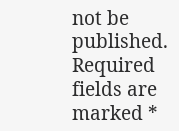not be published. Required fields are marked *